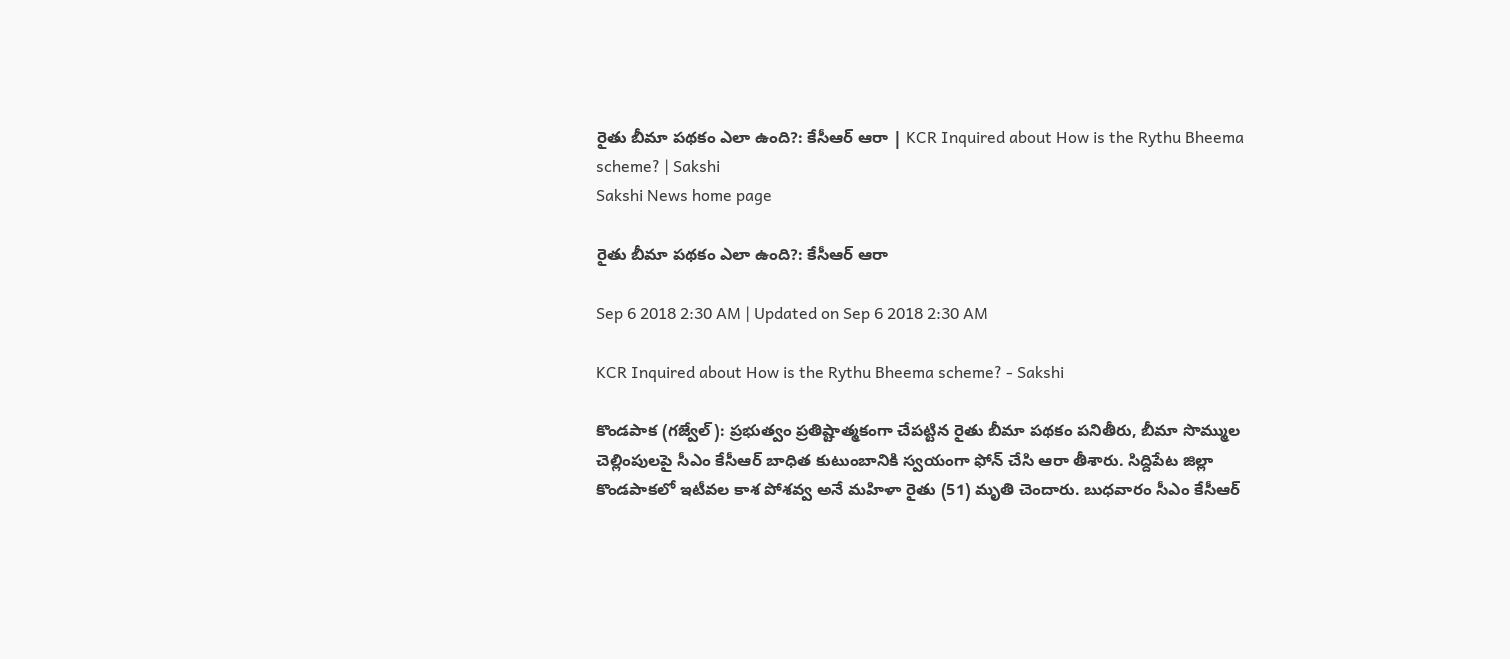రైతు బీమా పథకం ఎలా ఉంది?: కేసీఆర్‌ ఆరా | KCR Inquired about How is the Rythu Bheema scheme? | Sakshi
Sakshi News home page

రైతు బీమా పథకం ఎలా ఉంది?: కేసీఆర్‌ ఆరా

Sep 6 2018 2:30 AM | Updated on Sep 6 2018 2:30 AM

KCR Inquired about How is the Rythu Bheema scheme? - Sakshi

కొండపాక (గజ్వేల్‌): ప్రభుత్వం ప్రతిష్టాత్మకంగా చేపట్టిన రైతు బీమా పథకం పనితీరు, బీమా సొమ్ముల చెల్లింపులపై సీఎం కేసీఆర్‌ బాధిత కుటుంబానికి స్వయంగా ఫోన్‌ చేసి ఆరా తీశారు. సిద్దిపేట జిల్లా కొండపాకలో ఇటీవల కాశ పోశవ్వ అనే మహిళా రైతు (51) మృతి చెందారు. బుధవారం సీఎం కేసీఆర్‌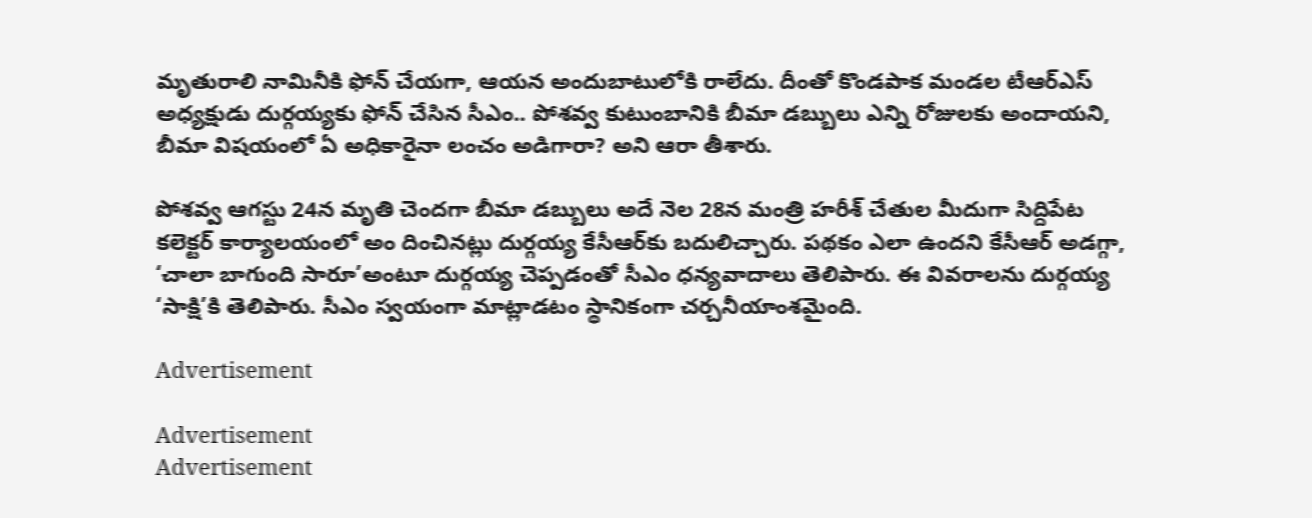మృతురాలి నామినీకి ఫోన్‌ చేయగా, ఆయన అందుబాటులోకి రాలేదు. దీంతో కొండపాక మండల టీఆర్‌ఎస్‌ అధ్యక్షుడు దుర్గయ్యకు ఫోన్‌ చేసిన సీఎం.. పోశవ్వ కుటుంబానికి బీమా డబ్బులు ఎన్ని రోజులకు అందాయని, బీమా విషయంలో ఏ అధికారైనా లంచం అడిగారా? అని ఆరా తీశారు.

పోశవ్వ ఆగస్టు 24న మృతి చెందగా బీమా డబ్బులు అదే నెల 28న మంత్రి హరీశ్‌ చేతుల మీదుగా సిద్దిపేట కలెక్టర్‌ కార్యాలయంలో అం దించినట్లు దుర్గయ్య కేసీఆర్‌కు బదులిచ్చారు. పథకం ఎలా ఉందని కేసీఆర్‌ అడగ్గా, ‘చాలా బాగుంది సారూ’అంటూ దుర్గయ్య చెప్పడంతో సీఎం ధన్యవాదాలు తెలిపారు. ఈ వివరాలను దుర్గయ్య ‘సాక్షి’కి తెలిపారు. సీఎం స్వయంగా మాట్లాడటం స్థానికంగా చర్చనీయాంశమైంది.

Advertisement

Advertisement
Advertisement